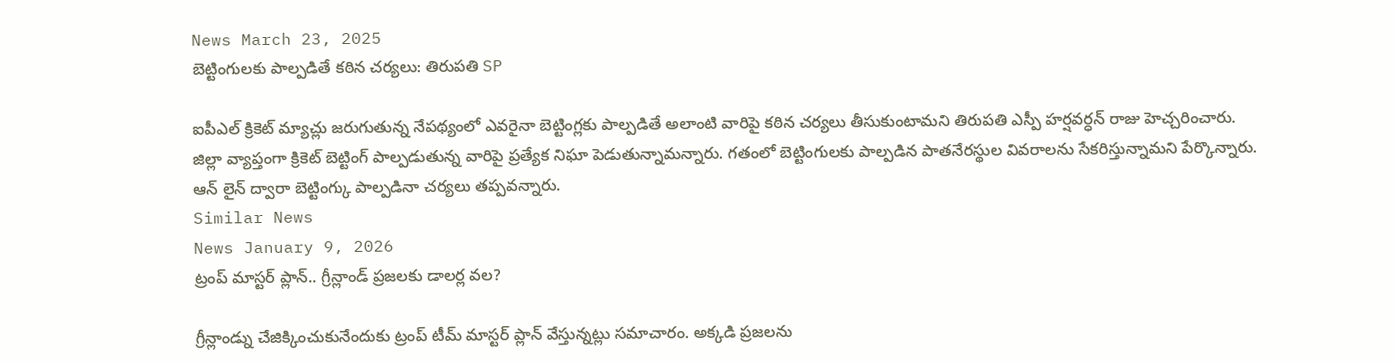News March 23, 2025
బెట్టింగులకు పాల్పడితే కఠిన చర్యలు: తిరుపతి SP

ఐపీఎల్ క్రికెట్ మ్యాచ్లు జరుగుతున్న నేపథ్యంలో ఎవరైనా బెట్టింగ్లకు పాల్పడితే అలాంటి వారిపై కఠిన చర్యలు తీసుకుంటామని తిరుపతి ఎస్పీ హర్షవర్ధన్ రాజు హెచ్చరించారు. జిల్లా వ్యాప్తంగా క్రికెట్ బెట్టింగ్ పాల్పడుతున్న వారిపై ప్రత్యేక నిఘా పెడుతున్నామన్నారు. గతంలో బెట్టింగులకు పాల్పడిన పాతనేరస్థుల వివరాలను సేకరిస్తున్నామని పేర్కొన్నారు. ఆన్ లైన్ ద్వారా బెట్టింగ్కు పాల్పడినా చర్యలు తప్పవన్నారు.
Similar News
News January 9, 2026
ట్రంప్ మాస్టర్ ప్లాన్.. గ్రీన్లాండ్ ప్రజలకు డాలర్ల వల?

గ్రీన్లాండ్ను చేజిక్కించుకునేందుకు ట్రంప్ టీమ్ మాస్టర్ ప్లాన్ వేస్తున్నట్లు సమాచారం. అక్కడి ప్రజలను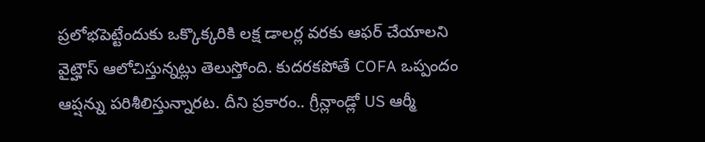ప్రలోభపెట్టేందుకు ఒక్కొక్కరికి లక్ష డాలర్ల వరకు ఆఫర్ చేయాలని వైట్హౌస్ ఆలోచిస్తున్నట్లు తెలుస్తోంది. కుదరకపోతే COFA ఒప్పందం ఆప్షన్ను పరిశీలిస్తున్నారట. దీని ప్రకారం.. గ్రీన్లాండ్లో US ఆర్మీ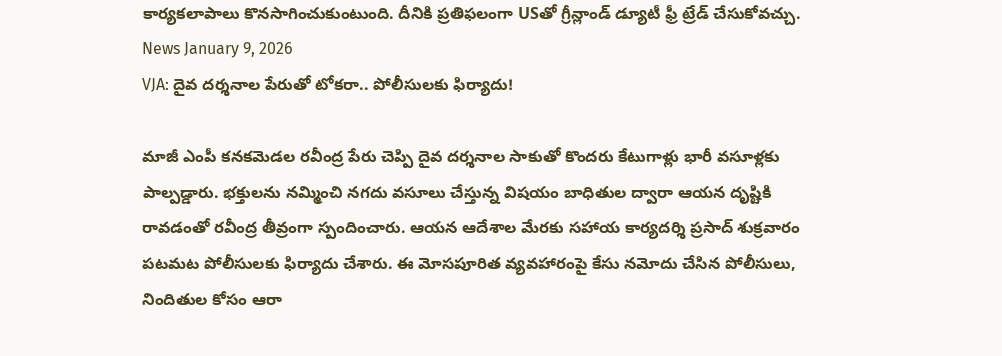కార్యకలాపాలు కొనసాగించుకుంటుంది. దీనికి ప్రతిఫలంగా USతో గ్రీన్లాండ్ డ్యూటీ ఫ్రీ ట్రేడ్ చేసుకోవచ్చు.
News January 9, 2026
VJA: దైవ దర్శనాల పేరుతో టోకరా.. పోలీసులకు ఫిర్యాదు!

మాజీ ఎంపీ కనకమెడల రవీంద్ర పేరు చెప్పి దైవ దర్శనాల సాకుతో కొందరు కేటుగాళ్లు భారీ వసూళ్లకు పాల్పడ్డారు. భక్తులను నమ్మించి నగదు వసూలు చేస్తున్న విషయం బాధితుల ద్వారా ఆయన దృష్టికి రావడంతో రవీంద్ర తీవ్రంగా స్పందించారు. ఆయన ఆదేశాల మేరకు సహాయ కార్యదర్శి ప్రసాద్ శుక్రవారం పటమట పోలీసులకు ఫిర్యాదు చేశారు. ఈ మోసపూరిత వ్యవహారంపై కేసు నమోదు చేసిన పోలీసులు, నిందితుల కోసం ఆరా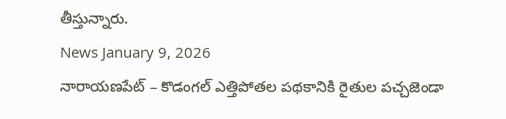తీస్తున్నారు.
News January 9, 2026
నారాయణపేట్ – కొడంగల్ ఎత్తిపోతల పథకానికి రైతుల పచ్చజెండా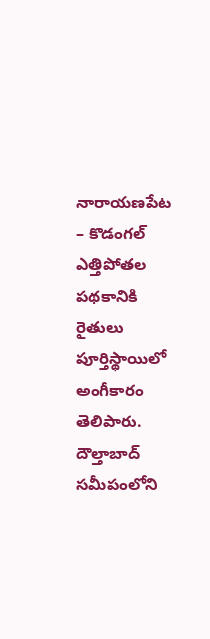నారాయణపేట – కొడంగల్ ఎత్తిపోతల పథకానికి రైతులు పూర్తిస్థాయిలో అంగీకారం తెలిపారు. దౌల్తాబాద్ సమీపంలోని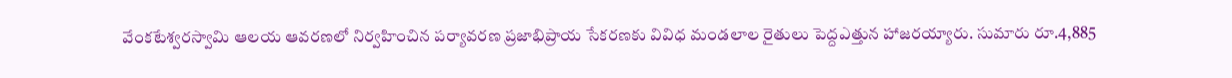వేంకటేశ్వరస్వామి ఆలయ ఆవరణలో నిర్వహించిన పర్యావరణ ప్రజాభిప్రాయ సేకరణకు వివిధ మండలాల రైతులు పెద్దఎత్తున హాజరయ్యారు. సుమారు రూ.4,885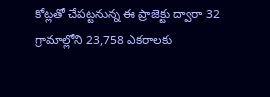కోట్లతో చేపట్టనున్న ఈ ప్రాజెక్టు ద్వారా 32 గ్రామాల్లోని 23,758 ఎకరాలకు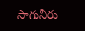సాగునీరు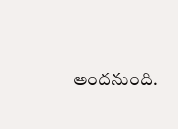అందనుంది.